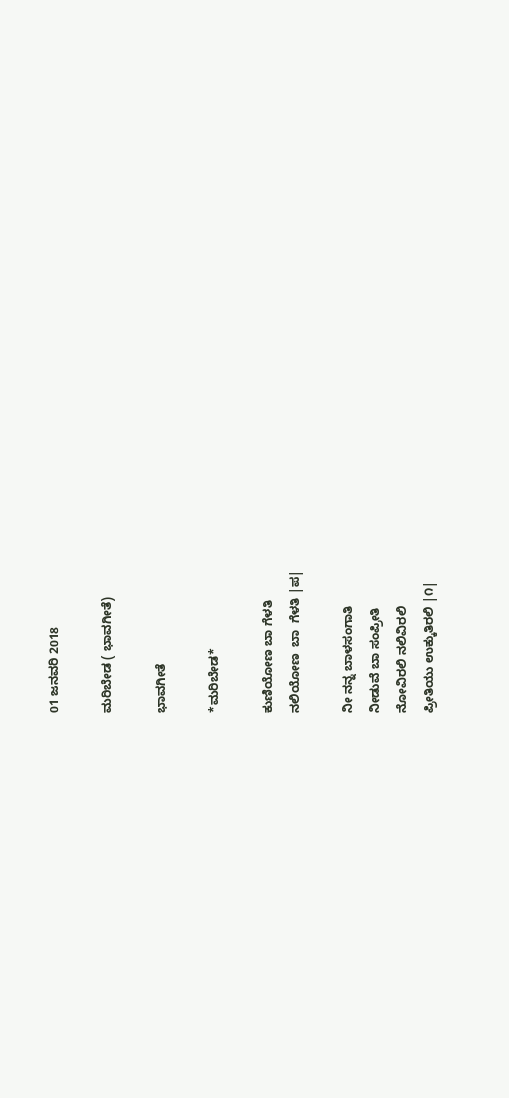01 ಜನವರಿ 2018

ಮರಿಬೇಡ ( ಭಾವಗೀತೆ)

ಭಾವಗೀತೆ

*ಮರಿಬೇಡ*

ಕುಣಿಯೋಣ ಬಾ ಗೆಳತಿ
ನಲಿಯೋಣ  ಬಾ  ಗೆಳತಿ |ಪ|

ನೀ ನನ್ನ ಬಾಳಸಂಗಾತಿ
ನೀಡುವೆ ಬಾ ಸಂಪ್ರೀತಿ
ನೋವಿರಲಿ ನಲಿವಿರಲಿ
ಪ್ರೀತಿಯು ಉಕ್ಕುತಿರಲಿ |೧|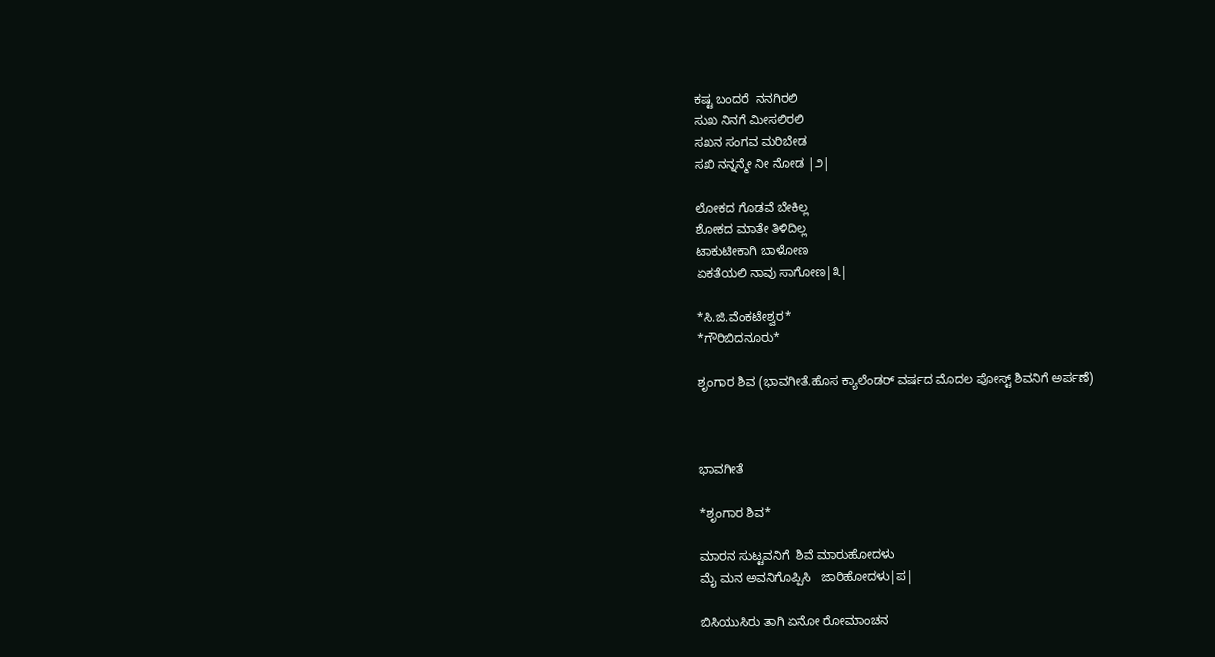ಕಷ್ಟ ಬಂದರೆ  ನನಗಿರಲಿ
ಸುಖ ನಿನಗೆ ಮೀಸಲಿರಲಿ
ಸಖನ ಸಂಗವ ಮರಿಬೇಡ
ಸಖಿ ನನ್ನನ್ಮೇ ನೀ ನೋಡ |೨|

ಲೋಕದ ಗೊಡವೆ ಬೇಕಿಲ್ಲ
ಶೋಕದ ಮಾತೇ ತಿಳಿದಿಲ್ಲ
ಟಾಕುಟೀಕಾಗಿ ಬಾಳೋಣ
ಏಕತೆಯಲಿ ನಾವು ಸಾಗೋಣ|೩|

*ಸಿ.ಜಿ.ವೆಂಕಟೇಶ್ವರ*
*ಗೌರಿಬಿದನೂರು*

ಶೃಂಗಾರ ಶಿವ (ಭಾವಗೀತೆ.ಹೊಸ ಕ್ಯಾಲೆಂಡರ್ ವರ್ಷದ ಮೊದಲ ಪೋಸ್ಟ್ ಶಿವನಿಗೆ ಅರ್ಪಣೆ)



ಭಾವಗೀತೆ

*ಶೃಂಗಾರ ಶಿವ*

ಮಾರನ ಸುಟ್ಟವನಿಗೆ  ಶಿವೆ ಮಾರುಹೋದಳು
ಮೈ ಮನ ಅವನಿಗೊಪ್ಪಿಸಿ   ಜಾರಿಹೋದಳು|ಪ|

ಬಿಸಿಯುಸಿರು ತಾಗಿ ಏನೋ ರೋಮಾಂಚನ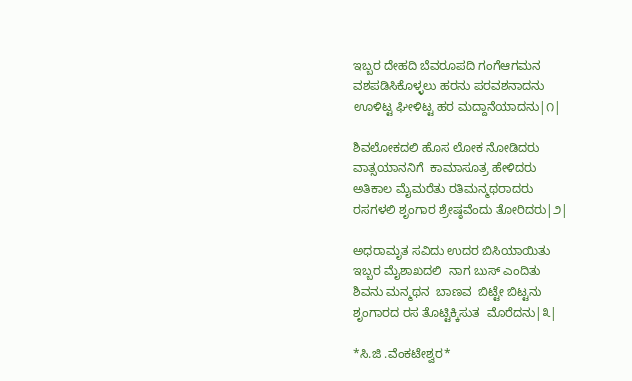ಇಬ್ಬರ ದೇಹದಿ ಬೆವರೂಪದಿ ಗಂಗೆಆಗಮನ
ವಶಪಡಿಸಿಕೊಳ್ಳಲು ಹರನು ಪರವಶನಾದನು
ಊಳಿಟ್ಟ ಘೀಳಿಟ್ಟ ಹರ ಮದ್ದಾನೆಯಾದನು|೧|

ಶಿವಲೋಕದಲಿ ಹೊಸ ಲೋಕ ನೋಡಿದರು
ವಾತ್ಸಯಾನನಿಗೆ  ಕಾಮಾಸೂತ್ರ ಹೇಳಿದರು
ಅತಿಕಾಲ ಮೈಮರೆತು ರತಿಮನ್ಮಥರಾದರು
ರಸಗಳಲಿ ಶೃಂಗಾರ ಶ್ರೇಷ್ಠವೆಂದು ತೋರಿದರು|೨|

ಅಧರಾಮೃತ ಸವಿದು ಉದರ ಬಿಸಿಯಾಯಿತು
ಇಬ್ಬರ ಮೈಶಾಖದಲಿ  ನಾಗ ಬುಸ್ ಎಂದಿತು
ಶಿವನು ಮನ್ಮಥನ  ಬಾಣವ  ಬಿಟ್ಟೇ ಬಿಟ್ಟನು
ಶೃಂಗಾರದ ರಸ ತೊಟ್ಟಿಕ್ಕಿಸುತ  ಮೊರೆದನು|೩|

*ಸಿ.ಜಿ .ವೆಂಕಟೇಶ್ವರ*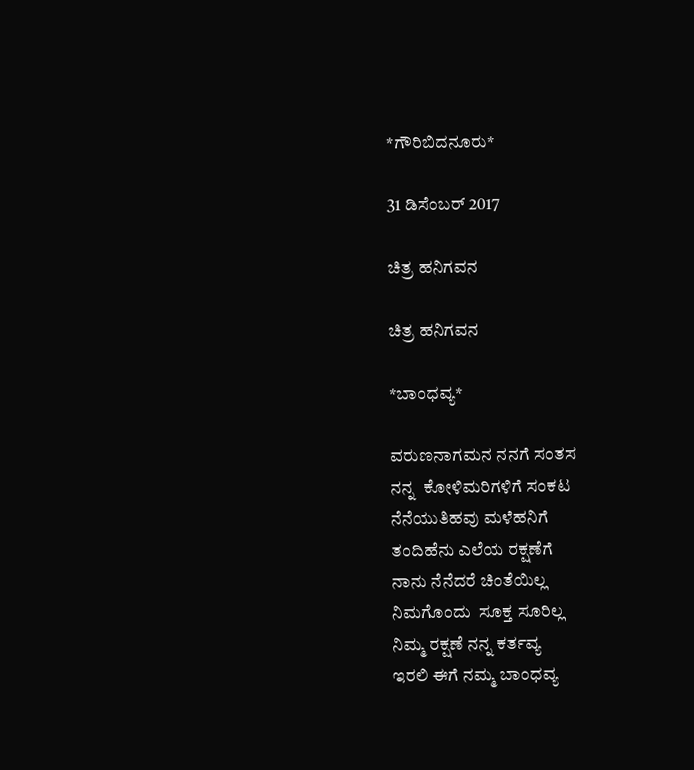*ಗೌರಿಬಿದನೂರು*

31 ಡಿಸೆಂಬರ್ 2017

ಚಿತ್ರ ಹನಿಗವನ

ಚಿತ್ರ ಹನಿಗವನ

*ಬಾಂಧವ್ಯ*

ವರುಣನಾಗಮನ ನನಗೆ ಸಂತಸ
ನನ್ನ  ಕೋಳಿಮರಿಗಳಿಗೆ ಸಂಕಟ
ನೆನೆಯುತಿಹವು ಮಳೆಹನಿಗೆ
ತಂದಿಹೆನು ಎಲೆಯ ರಕ್ಷಣೆಗೆ
ನಾನು ನೆನೆದರೆ ಚಿಂತೆಯಿಲ್ಲ
ನಿಮಗೊಂದು  ಸೂಕ್ತ ಸೂರಿಲ್ಲ
ನಿಮ್ಮ ರಕ್ಷಣೆ ನನ್ನ ಕರ್ತವ್ಯ
ಇರಲಿ ಈಗೆ ನಮ್ಮ ಬಾಂಧವ್ಯ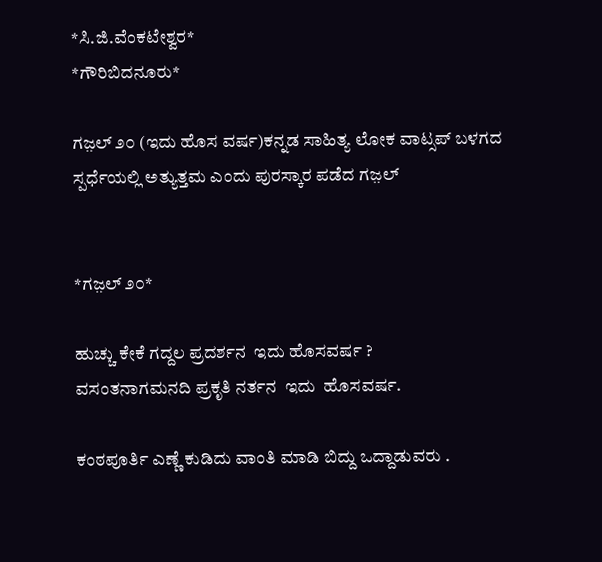*ಸಿ.ಜಿ.ವೆಂಕಟೇಶ್ವರ*
*ಗೌರಿಬಿದನೂರು*

ಗಜ಼ಲ್ ೨೦ (ಇದು ಹೊಸ ವರ್ಷ)ಕನ್ನಡ ಸಾಹಿತ್ಯ ಲೋಕ ವಾಟ್ಸಪ್ ಬಳಗದ ಸ್ಪರ್ಧೆಯಲ್ಲಿ ಅತ್ಯುತ್ತಮ ಎಂದು ಪುರಸ್ಕಾರ ಪಡೆದ ಗಜ಼ಲ್


*ಗಜ಼ಲ್ ೨೦*

ಹುಚ್ಚು ಕೇಕೆ ಗದ್ದಲ ಪ್ರದರ್ಶನ  ಇದು ಹೊಸವರ್ಷ ?
ವಸಂತನಾಗಮನದಿ ಪ್ರಕೃತಿ ನರ್ತನ  ಇದು  ಹೊಸವರ್ಷ.

ಕಂಠಪೂರ್ತಿ ಎಣ್ಣೆ ಕುಡಿದು ವಾಂತಿ ಮಾಡಿ ಬಿದ್ದು ಒದ್ದಾಡುವರು .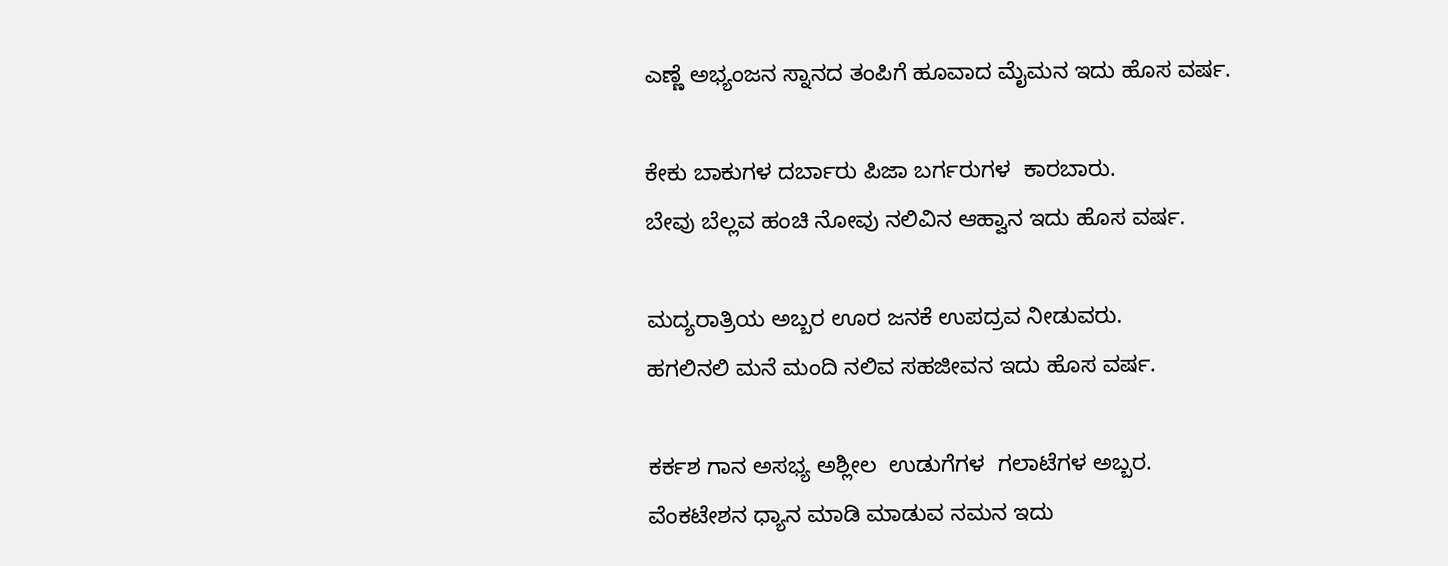ಎಣ್ಣೆ ಅಭ್ಯಂಜನ ಸ್ನಾನದ ತಂಪಿಗೆ ಹೂವಾದ ಮೈಮನ ಇದು ಹೊಸ ವರ್ಷ.

ಕೇಕು ಬಾಕುಗಳ ದರ್ಬಾರು ಪಿಜಾ ಬರ್ಗರುಗಳ  ಕಾರಬಾರು.
ಬೇವು ಬೆಲ್ಲವ ಹಂಚಿ ನೋವು ನಲಿವಿನ ಆಹ್ವಾನ ಇದು ಹೊಸ ವರ್ಷ.

ಮದ್ಯರಾತ್ರಿಯ ಅಬ್ಬರ ಊರ ಜನಕೆ ಉಪದ್ರವ ನೀಡುವರು.
ಹಗಲಿನಲಿ ಮನೆ ಮಂದಿ ನಲಿವ ಸಹಜೀವನ ಇದು ಹೊಸ ವರ್ಷ.

ಕರ್ಕಶ ಗಾನ ಅಸಭ್ಯ ಅಶ್ಲೀಲ  ಉಡುಗೆಗಳ  ಗಲಾಟೆಗಳ ಅಬ್ಬರ.
ವೆಂಕಟೇಶನ ಧ್ಯಾನ ಮಾಡಿ ಮಾಡುವ ನಮನ ಇದು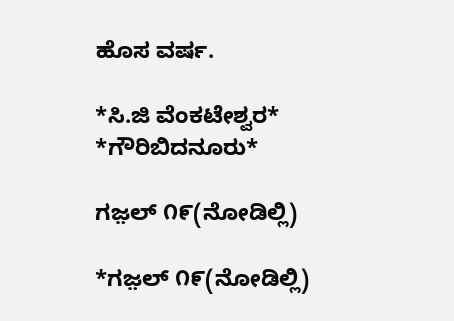ಹೊಸ ವರ್ಷ.

*ಸಿ.ಜಿ ವೆಂಕಟೇಶ್ವರ*
*ಗೌರಿಬಿದನೂರು*

ಗಜ಼ಲ್ ೧೯(ನೋಡಿಲ್ಲಿ)

*ಗಜ಼ಲ್ ೧೯(ನೋಡಿಲ್ಲಿ)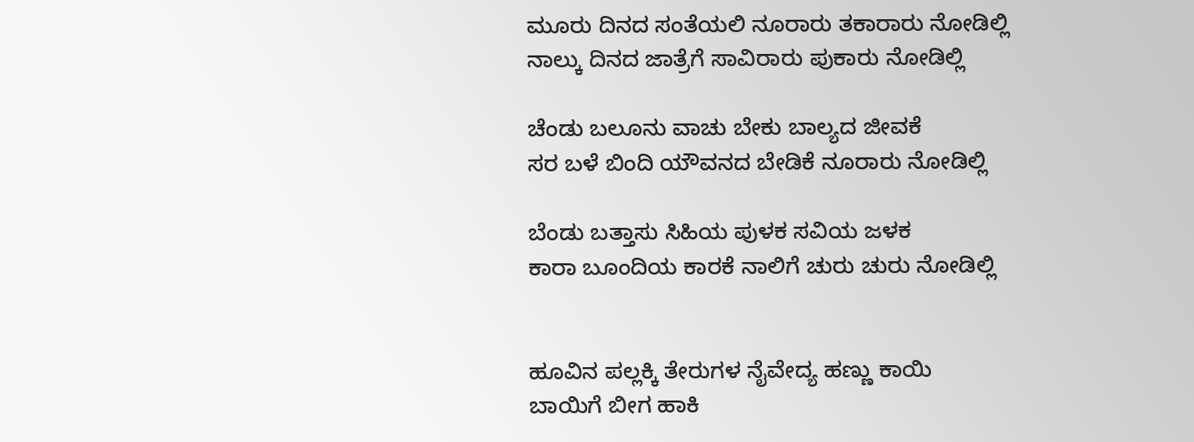ಮೂರು ದಿನದ ಸಂತೆಯಲಿ ನೂರಾರು ತಕಾರಾರು ನೋಡಿಲ್ಲಿ
ನಾಲ್ಕು ದಿನದ ಜಾತ್ರೆಗೆ ಸಾವಿರಾರು ಪುಕಾರು ನೋಡಿಲ್ಲಿ

ಚೆಂಡು ಬಲೂನು ವಾಚು ಬೇಕು ಬಾಲ್ಯದ ಜೀವಕೆ
ಸರ ಬಳೆ ಬಿಂದಿ ಯೌವನದ ಬೇಡಿಕೆ ನೂರಾರು ನೋಡಿಲ್ಲಿ

ಬೆಂಡು ಬತ್ತಾಸು ಸಿಹಿಯ ಪುಳಕ ಸವಿಯ ಜಳಕ
ಕಾರಾ ಬೂಂದಿಯ ಕಾರಕೆ ನಾಲಿಗೆ ಚುರು ಚುರು ನೋಡಿಲ್ಲಿ


ಹೂವಿನ ಪಲ್ಲಕ್ಕಿ ತೇರುಗಳ ನೈವೇದ್ಯ ಹಣ್ಣು ಕಾಯಿ
ಬಾಯಿಗೆ ಬೀಗ ಹಾಕಿ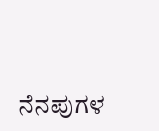ನೆನಪುಗಳ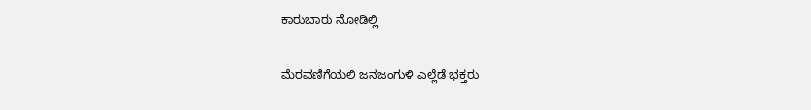ಕಾರುಬಾರು ನೋಡಿಲ್ಲಿ

ಮೆರವಣಿಗೆಯಲಿ ಜನಜಂಗುಳಿ ಎಲ್ಲೆಡೆ ಭಕ್ತರು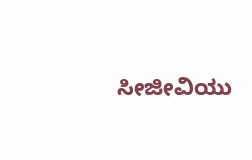ಸೀಜೀವಿಯು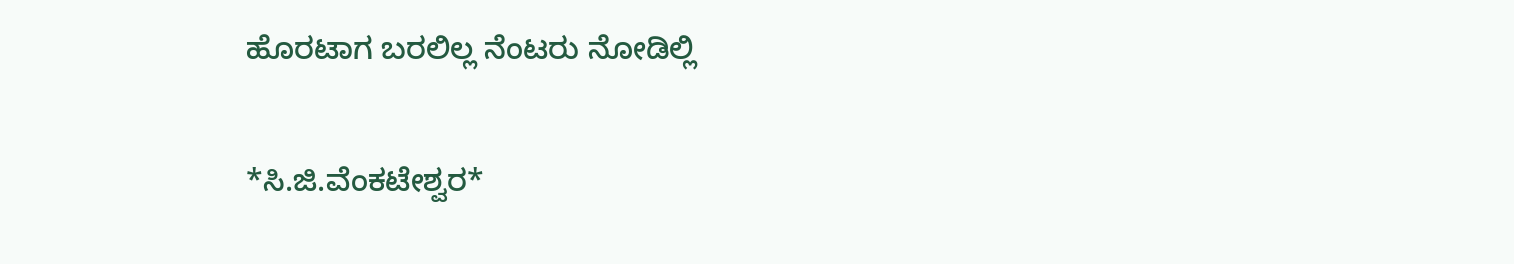ಹೊರಟಾಗ ಬರಲಿಲ್ಲ ನೆಂಟರು ನೋಡಿಲ್ಲಿ

*ಸಿ.ಜಿ.ವೆಂಕಟೇಶ್ವರ*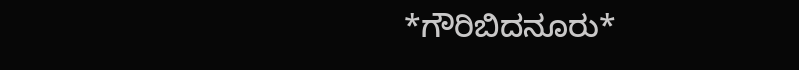*ಗೌರಿಬಿದನೂರು*